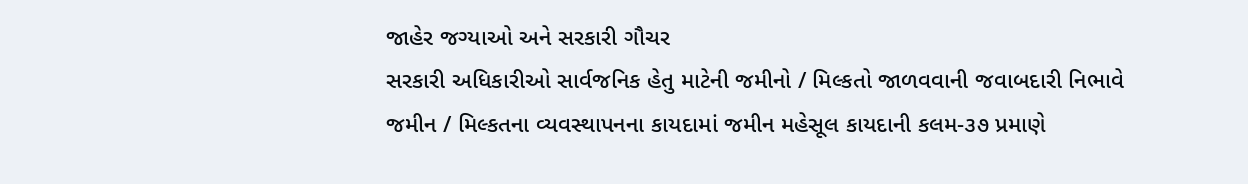જાહેર જગ્યાઓ અને સરકારી ગૌચર
સરકારી અધિકારીઓ સાર્વજનિક હેતુ માટેની જમીનો / મિલ્કતો જાળવવાની જવાબદારી નિભાવે
જમીન / મિલ્કતના વ્યવસ્થાપનના કાયદામાં જમીન મહેસૂલ કાયદાની કલમ-૩૭ પ્રમાણે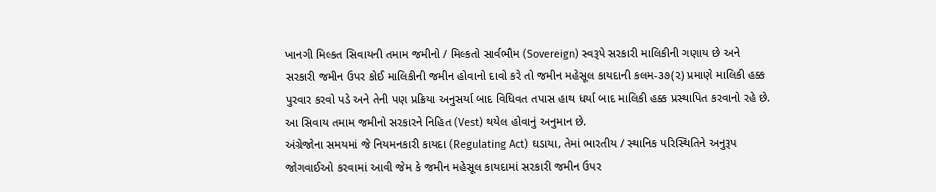ખાનગી મિલ્કત સિવાયની તમામ જમીનો / મિલ્કતો સાર્વભૌમ (Sovereign) સ્વરૂપે સરકારી માલિકીની ગણાય છે અને સરકારી જમીન ઉપર કોઈ માલિકીની જમીન હોવાનો દાવો કરે તો જમીન મહેસૂલ કાયદાની કલમ-૩૭(૨) પ્રમાણે માલિકી હક્ક પુરવાર કરવો પડે અને તેની પણ પ્રક્રિયા અનુસર્યા બાદ વિધિવત તપાસ હાથ ધર્યા બાદ માલિકી હક્ક પ્રસ્થાપિત કરવાનો રહે છે. આ સિવાય તમામ જમીનો સરકારને નિહિત (Vest) થયેલ હોવાનું અનુમાન છે.
અંગ્રેજોના સમયમાં જે નિયમનકારી કાયદા (Regulating Act) ઘડાયા, તેમાં ભારતીય / સ્થાનિક પરિસ્થિતિને અનુરૂપ જોગવાઈઓ કરવામાં આવી જેમ કે જમીન મહેસૂલ કાયદામાં સરકારી જમીન ઉપર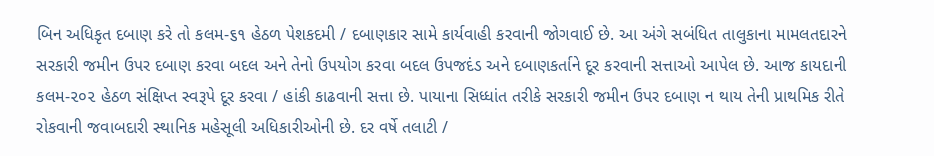બિન અધિકૃત દબાણ કરે તો કલમ-૬૧ હેઠળ પેશકદમી / દબાણકાર સામે કાર્યવાહી કરવાની જોગવાઈ છે. આ અંગે સબંધિત તાલુકાના મામલતદારને સરકારી જમીન ઉપર દબાણ કરવા બદલ અને તેનો ઉપયોગ કરવા બદલ ઉપજદંડ અને દબાણકર્તાને દૂર કરવાની સત્તાઓ આપેલ છે. આજ કાયદાની કલમ-૨૦૨ હેઠળ સંક્ષિપ્ત સ્વરૂપે દૂર કરવા / હાંકી કાઢવાની સત્તા છે. પાયાના સિધ્ધાંત તરીકે સરકારી જમીન ઉપર દબાણ ન થાય તેની પ્રાથમિક રીતે રોકવાની જવાબદારી સ્થાનિક મહેસૂલી અધિકારીઓની છે. દર વર્ષે તલાટી /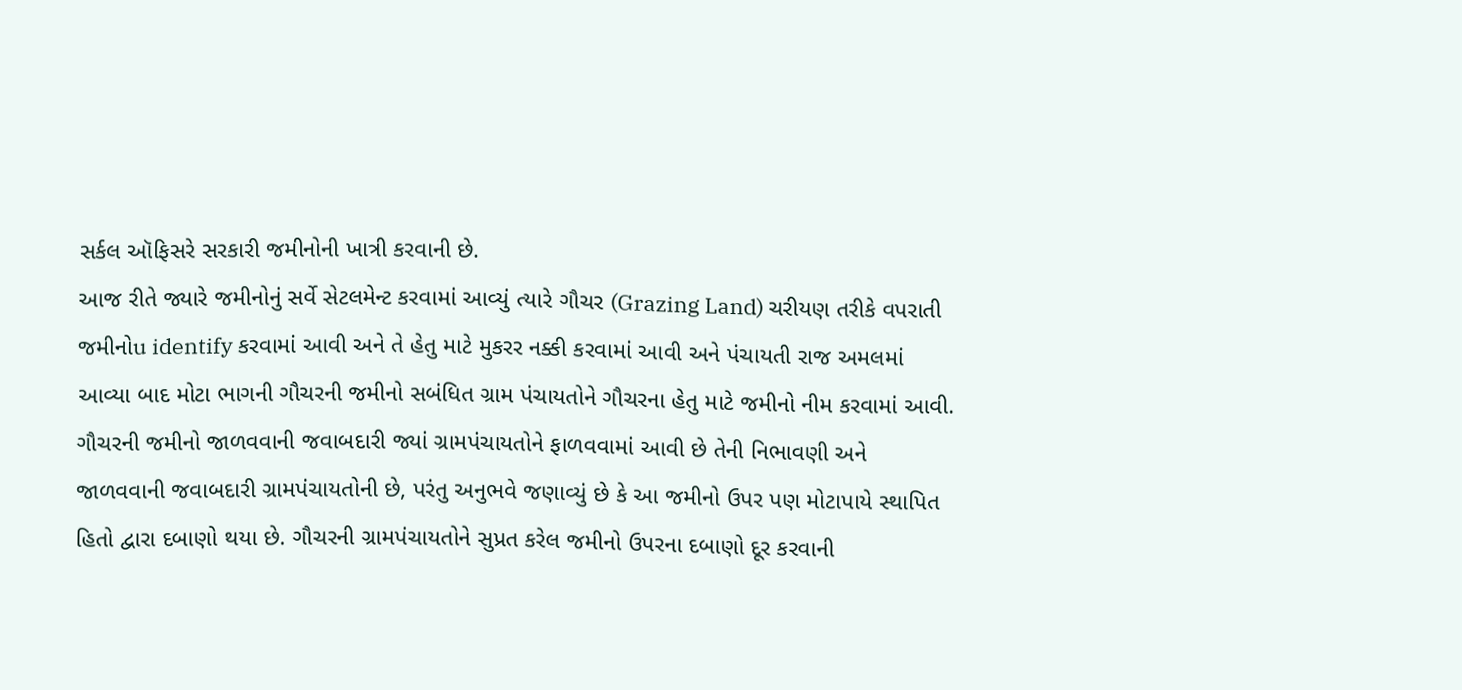સર્કલ ઑફિસરે સરકારી જમીનોની ખાત્રી કરવાની છે.
આજ રીતે જ્યારે જમીનોનું સર્વે સેટલમેન્ટ કરવામાં આવ્યું ત્યારે ગૌચર (Grazing Land) ચરીયણ તરીકે વપરાતી જમીનોu identify કરવામાં આવી અને તે હેતુ માટે મુકરર નક્કી કરવામાં આવી અને પંચાયતી રાજ અમલમાં આવ્યા બાદ મોટા ભાગની ગૌચરની જમીનો સબંધિત ગ્રામ પંચાયતોને ગૌચરના હેતુ માટે જમીનો નીમ કરવામાં આવી. ગૌચરની જમીનો જાળવવાની જવાબદારી જ્યાં ગ્રામપંચાયતોને ફાળવવામાં આવી છે તેની નિભાવણી અને જાળવવાની જવાબદારી ગ્રામપંચાયતોની છે, પરંતુ અનુભવે જણાવ્યું છે કે આ જમીનો ઉપર પણ મોટાપાયે સ્થાપિત હિતો દ્વારા દબાણો થયા છે. ગૌચરની ગ્રામપંચાયતોને સુપ્રત કરેલ જમીનો ઉપરના દબાણો દૂર કરવાની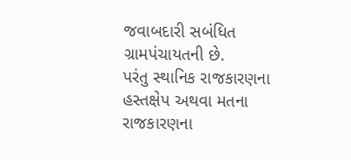જવાબદારી સબંધિત ગ્રામપંચાયતની છે.
પરંતુ સ્થાનિક રાજકારણના હસ્તક્ષેપ અથવા મતના રાજકારણના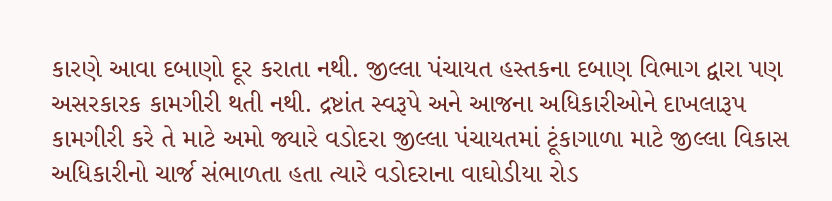કારણે આવા દબાણો દૂર કરાતા નથી. જીલ્લા પંચાયત હસ્તકના દબાણ વિભાગ દ્વારા પણ અસરકારક કામગીરી થતી નથી. દ્રષ્ટાંત સ્વરૂપે અને આજના અધિકારીઓને દાખલારૂપ કામગીરી કરે તે માટે અમો જ્યારે વડોદરા જીલ્લા પંચાયતમાં ટૂંકાગાળા માટે જીલ્લા વિકાસ અધિકારીનો ચાર્જ સંભાળતા હતા ત્યારે વડોદરાના વાઘોડીયા રોડ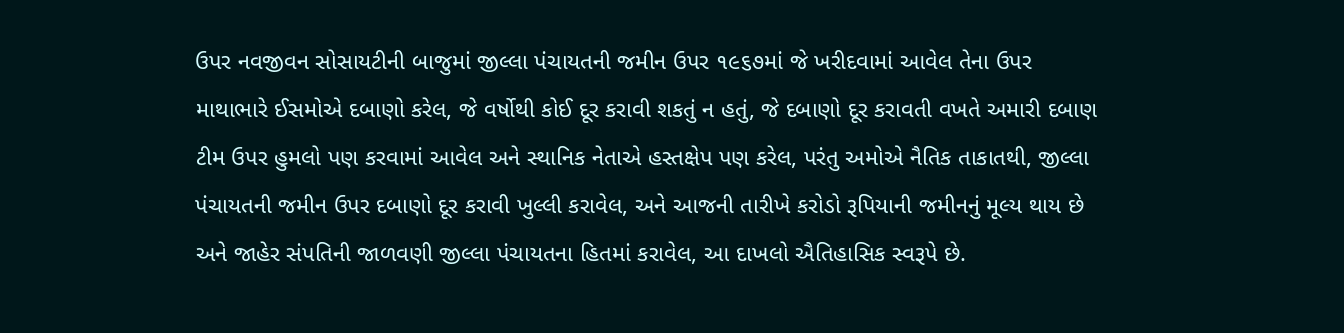ઉપર નવજીવન સોસાયટીની બાજુમાં જીલ્લા પંચાયતની જમીન ઉપર ૧૯૬૭માં જે ખરીદવામાં આવેલ તેના ઉપર માથાભારે ઈસમોએ દબાણો કરેલ, જે વર્ષોથી કોઈ દૂર કરાવી શકતું ન હતું, જે દબાણો દૂર કરાવતી વખતે અમારી દબાણ ટીમ ઉપર હુમલો પણ કરવામાં આવેલ અને સ્થાનિક નેતાએ હસ્તક્ષેપ પણ કરેલ, પરંતુ અમોએ નૈતિક તાકાતથી, જીલ્લા પંચાયતની જમીન ઉપર દબાણો દૂર કરાવી ખુલ્લી કરાવેલ, અને આજની તારીખે કરોડો રૂપિયાની જમીનનું મૂલ્ય થાય છે અને જાહેર સંપતિની જાળવણી જીલ્લા પંચાયતના હિતમાં કરાવેલ, આ દાખલો ઐતિહાસિક સ્વરૂપે છે.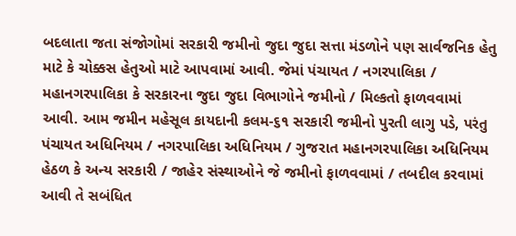બદલાતા જતા સંજોગોમાં સરકારી જમીનો જુદા જુદા સત્તા મંડળોને પણ સાર્વજનિક હેતુ માટે કે ચોક્કસ હેતુઓ માટે આપવામાં આવી. જેમાં પંચાયત / નગરપાલિકા / મહાનગરપાલિકા કે સરકારના જુદા જુદા વિભાગોને જમીનો / મિલ્કતો ફાળવવામાં આવી. આમ જમીન મહેસૂલ કાયદાની કલમ-૬૧ સરકારી જમીનો પુરતી લાગુ પડે, પરંતુ પંચાયત અધિનિયમ / નગરપાલિકા અધિનિયમ / ગુજરાત મહાનગરપાલિકા અધિનિયમ હેઠળ કે અન્ય સરકારી / જાહેર સંસ્થાઓને જે જમીનો ફાળવવામાં / તબદીલ કરવામાં આવી તે સબંધિત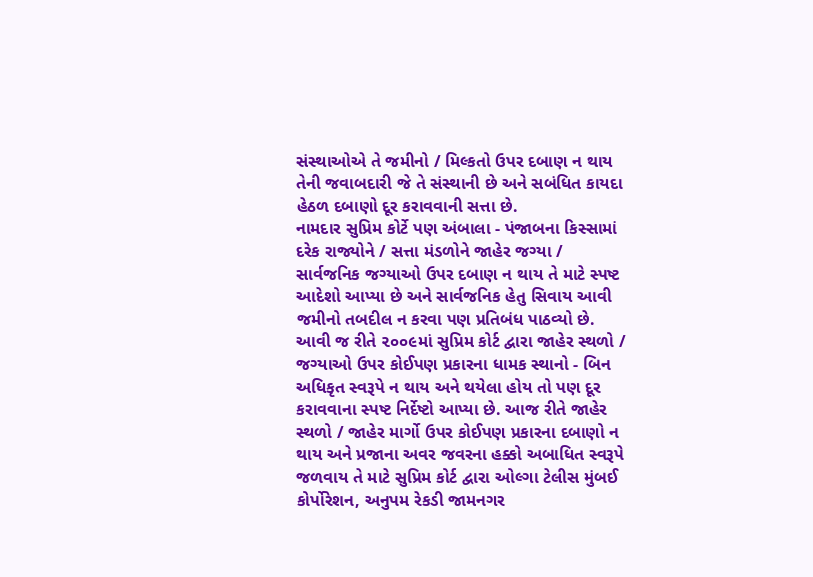સંસ્થાઓએ તે જમીનો / મિલ્કતો ઉપર દબાણ ન થાય તેની જવાબદારી જે તે સંસ્થાની છે અને સબંધિત કાયદા હેઠળ દબાણો દૂર કરાવવાની સત્તા છે.
નામદાર સુપ્રિમ કોર્ટે પણ અંબાલા - પંજાબના કિસ્સામાં દરેક રાજ્યોને / સત્તા મંડળોને જાહેર જગ્યા / સાર્વજનિક જગ્યાઓ ઉપર દબાણ ન થાય તે માટે સ્પષ્ટ આદેશો આપ્યા છે અને સાર્વજનિક હેતુ સિવાય આવી જમીનો તબદીલ ન કરવા પણ પ્રતિબંધ પાઠવ્યો છે. આવી જ રીતે ૨૦૦૯માં સુપ્રિમ કોર્ટ દ્વારા જાહેર સ્થળો / જગ્યાઓ ઉપર કોઈપણ પ્રકારના ધામક સ્થાનો - બિન અધિકૃત સ્વરૂપે ન થાય અને થયેલા હોય તો પણ દૂર કરાવવાના સ્પષ્ટ નિર્દેષ્ટો આપ્યા છે. આજ રીતે જાહેર સ્થળો / જાહેર માર્ગો ઉપર કોઈપણ પ્રકારના દબાણો ન થાય અને પ્રજાના અવર જવરના હક્કો અબાધિત સ્વરૂપે જળવાય તે માટે સુપ્રિમ કોર્ટ દ્વારા ઓલ્ગા ટેલીસ મુંબઈ કોર્પોરેશન, અનુપમ રેકડી જામનગર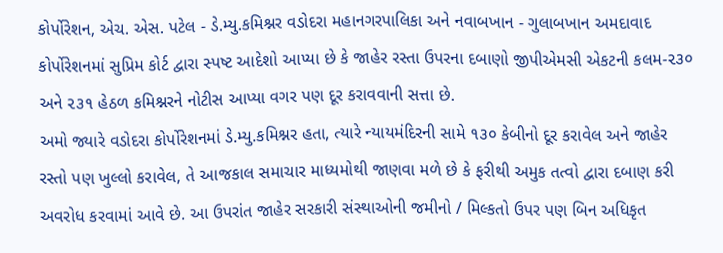કોર્પોરેશન, એચ. એસ. પટેલ - ડે.મ્યુ.કમિશ્નર વડોદરા મહાનગરપાલિકા અને નવાબખાન - ગુલાબખાન અમદાવાદ કોર્પોરેશનમાં સુપ્રિમ કોર્ટ દ્વારા સ્પષ્ટ આદેશો આપ્યા છે કે જાહેર રસ્તા ઉપરના દબાણો જીપીએમસી એકટની કલમ-૨૩૦ અને ૨૩૧ હેઠળ કમિશ્નરને નોટીસ આપ્યા વગર પણ દૂર કરાવવાની સત્તા છે.
અમો જ્યારે વડોદરા કોર્પોરેશનમાં ડે.મ્યુ.કમિશ્નર હતા, ત્યારે ન્યાયમંદિરની સામે ૧૩૦ કેબીનો દૂર કરાવેલ અને જાહેર રસ્તો પણ ખુલ્લો કરાવેલ, તે આજકાલ સમાચાર માધ્યમોથી જાણવા મળે છે કે ફરીથી અમુક તત્વો દ્વારા દબાણ કરી અવરોધ કરવામાં આવે છે. આ ઉપરાંત જાહેર સરકારી સંસ્થાઓની જમીનો / મિલ્કતો ઉપર પણ બિન અધિકૃત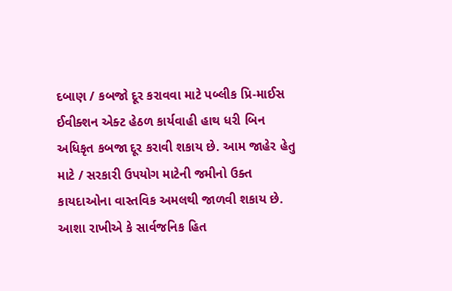દબાણ / કબજો દૂર કરાવવા માટે પબ્લીક પ્રિ-માઈસ ઈવીક્શન એક્ટ હેઠળ કાર્યવાહી હાથ ધરી બિન અધિકૃત કબજા દૂર કરાવી શકાય છે. આમ જાહેર હેતુ માટે / સરકારી ઉપયોગ માટેની જમીનો ઉક્ત કાયદાઓના વાસ્તવિક અમલથી જાળવી શકાય છે. આશા રાખીએ કે સાર્વજનિક હિત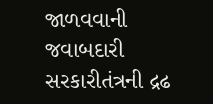જાળવવાની જવાબદારી સરકારીતંત્રની દ્રઢ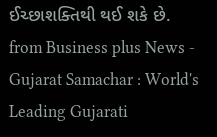ઈચ્છાશક્તિથી થઈ શકે છે.
from Business plus News - Gujarat Samachar : World's Leading Gujarati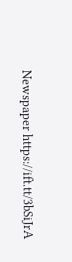Newspaper https://ift.tt/3bSiJrA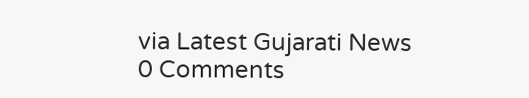via Latest Gujarati News
0 Comments